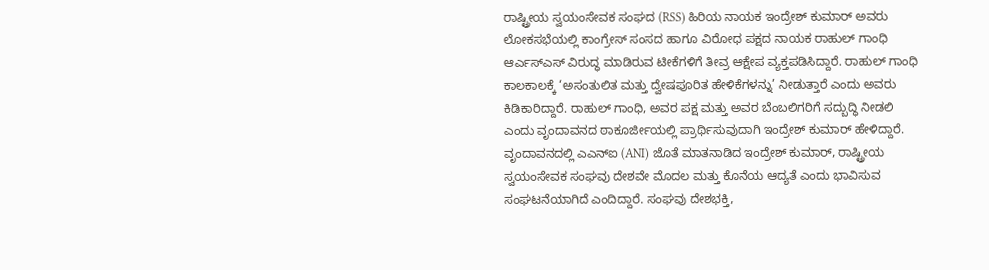ರಾಷ್ಟ್ರೀಯ ಸ್ವಯಂಸೇವಕ ಸಂಘದ (RSS) ಹಿರಿಯ ನಾಯಕ ಇಂದ್ರೇಶ್ ಕುಮಾರ್ ಅವರು ಲೋಕಸಭೆಯಲ್ಲಿ ಕಾಂಗ್ರೇಸ್ ಸಂಸದ ಹಾಗೂ ವಿರೋಧ ಪಕ್ಷದ ನಾಯಕ ರಾಹುಲ್ ಗಾಂಧಿ ಆರ್ಎಸ್ಎಸ್ ವಿರುದ್ಧ ಮಾಡಿರುವ ಟೀಕೆಗಳಿಗೆ ತೀವ್ರ ಆಕ್ಷೇಪ ವ್ಯಕ್ತಪಡಿಸಿದ್ದಾರೆ. ರಾಹುಲ್ ಗಾಂಧಿ ಕಾಲಕಾಲಕ್ಕೆ ‘ಅಸಂತುಲಿತ ಮತ್ತು ದ್ವೇಷಪೂರಿತ ಹೇಳಿಕೆಗಳನ್ನು’ ನೀಡುತ್ತಾರೆ ಎಂದು ಅವರು ಕಿಡಿಕಾರಿದ್ದಾರೆ. ರಾಹುಲ್ ಗಾಂಧಿ, ಅವರ ಪಕ್ಷ ಮತ್ತು ಅವರ ಬೆಂಬಲಿಗರಿಗೆ ಸದ್ಬುದ್ಧಿ ನೀಡಲಿ ಎಂದು ವೃಂದಾವನದ ಠಾಕೂರ್ಜೀಯಲ್ಲಿ ಪ್ರಾರ್ಥಿಸುವುದಾಗಿ ಇಂದ್ರೇಶ್ ಕುಮಾರ್ ಹೇಳಿದ್ದಾರೆ.
ವೃಂದಾವನದಲ್ಲಿ ಎಎನ್ಐ (ANI) ಜೊತೆ ಮಾತನಾಡಿದ ಇಂದ್ರೇಶ್ ಕುಮಾರ್, ರಾಷ್ಟ್ರೀಯ ಸ್ವಯಂಸೇವಕ ಸಂಘವು ದೇಶವೇ ಮೊದಲ ಮತ್ತು ಕೊನೆಯ ಆದ್ಯತೆ ಎಂದು ಭಾವಿಸುವ ಸಂಘಟನೆಯಾಗಿದೆ ಎಂದಿದ್ದಾರೆ. ಸಂಘವು ದೇಶಭಕ್ತಿ,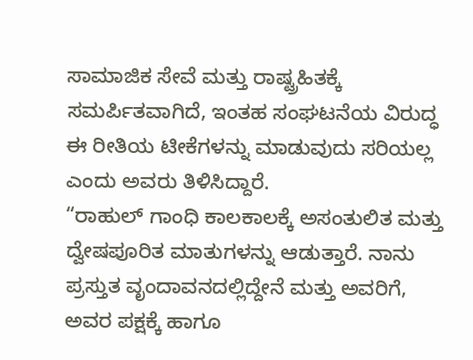ಸಾಮಾಜಿಕ ಸೇವೆ ಮತ್ತು ರಾಷ್ಟ್ರಹಿತಕ್ಕೆ ಸಮರ್ಪಿತವಾಗಿದೆ, ಇಂತಹ ಸಂಘಟನೆಯ ವಿರುದ್ಧ ಈ ರೀತಿಯ ಟೀಕೆಗಳನ್ನು ಮಾಡುವುದು ಸರಿಯಲ್ಲ ಎಂದು ಅವರು ತಿಳಿಸಿದ್ದಾರೆ.
“ರಾಹುಲ್ ಗಾಂಧಿ ಕಾಲಕಾಲಕ್ಕೆ ಅಸಂತುಲಿತ ಮತ್ತು ದ್ವೇಷಪೂರಿತ ಮಾತುಗಳನ್ನು ಆಡುತ್ತಾರೆ. ನಾನು ಪ್ರಸ್ತುತ ವೃಂದಾವನದಲ್ಲಿದ್ದೇನೆ ಮತ್ತು ಅವರಿಗೆ, ಅವರ ಪಕ್ಷಕ್ಕೆ ಹಾಗೂ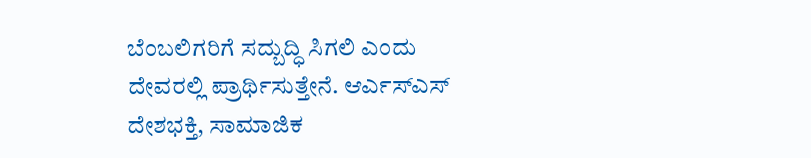ಬೆಂಬಲಿಗರಿಗೆ ಸದ್ಬುದ್ಧಿ ಸಿಗಲಿ ಎಂದು ದೇವರಲ್ಲಿ ಪ್ರಾರ್ಥಿಸುತ್ತೇನೆ. ಆರ್ಎಸ್ಎಸ್ ದೇಶಭಕ್ತಿ, ಸಾಮಾಜಿಕ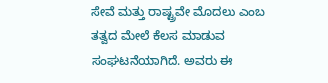ಸೇವೆ ಮತ್ತು ರಾಷ್ಟ್ರವೇ ಮೊದಲು ಎಂಬ ತತ್ವದ ಮೇಲೆ ಕೆಲಸ ಮಾಡುವ ಸಂಘಟನೆಯಾಗಿದೆ. ಅವರು ಈ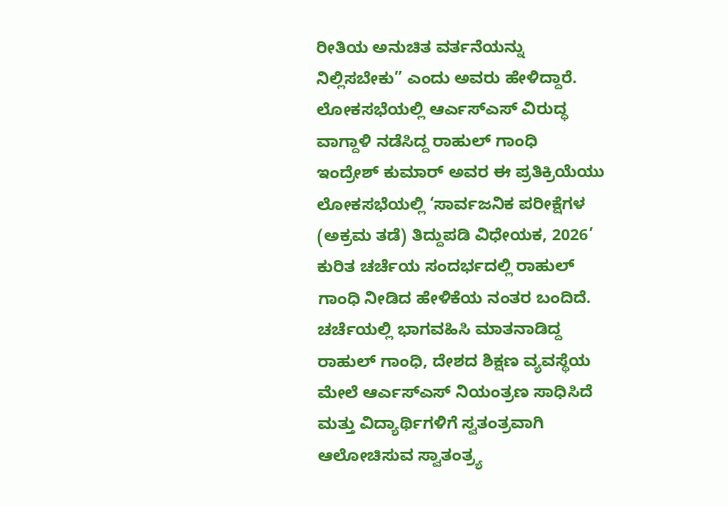ರೀತಿಯ ಅನುಚಿತ ವರ್ತನೆಯನ್ನು ನಿಲ್ಲಿಸಬೇಕು” ಎಂದು ಅವರು ಹೇಳಿದ್ದಾರೆ.
ಲೋಕಸಭೆಯಲ್ಲಿ ಆರ್ಎಸ್ಎಸ್ ವಿರುದ್ಧ ವಾಗ್ದಾಳಿ ನಡೆಸಿದ್ದ ರಾಹುಲ್ ಗಾಂಧಿ
ಇಂದ್ರೇಶ್ ಕುಮಾರ್ ಅವರ ಈ ಪ್ರತಿಕ್ರಿಯೆಯು ಲೋಕಸಭೆಯಲ್ಲಿ ‘ಸಾರ್ವಜನಿಕ ಪರೀಕ್ಷೆಗಳ (ಅಕ್ರಮ ತಡೆ) ತಿದ್ದುಪಡಿ ವಿಧೇಯಕ, 2026’ ಕುರಿತ ಚರ್ಚೆಯ ಸಂದರ್ಭದಲ್ಲಿ ರಾಹುಲ್ ಗಾಂಧಿ ನೀಡಿದ ಹೇಳಿಕೆಯ ನಂತರ ಬಂದಿದೆ.
ಚರ್ಚೆಯಲ್ಲಿ ಭಾಗವಹಿಸಿ ಮಾತನಾಡಿದ್ದ ರಾಹುಲ್ ಗಾಂಧಿ, ದೇಶದ ಶಿಕ್ಷಣ ವ್ಯವಸ್ಥೆಯ ಮೇಲೆ ಆರ್ಎಸ್ಎಸ್ ನಿಯಂತ್ರಣ ಸಾಧಿಸಿದೆ ಮತ್ತು ವಿದ್ಯಾರ್ಥಿಗಳಿಗೆ ಸ್ವತಂತ್ರವಾಗಿ ಆಲೋಚಿಸುವ ಸ್ವಾತಂತ್ರ್ಯ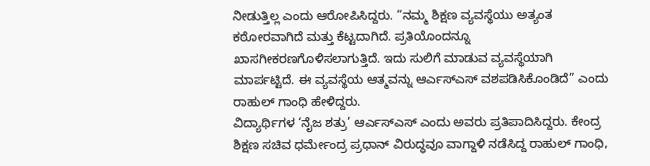ನೀಡುತ್ತಿಲ್ಲ ಎಂದು ಆರೋಪಿಸಿದ್ದರು. “ನಮ್ಮ ಶಿಕ್ಷಣ ವ್ಯವಸ್ಥೆಯು ಅತ್ಯಂತ ಕಠೋರವಾಗಿದೆ ಮತ್ತು ಕೆಟ್ಟದಾಗಿದೆ. ಪ್ರತಿಯೊಂದನ್ನೂ ಖಾಸಗೀಕರಣಗೊಳಿಸಲಾಗುತ್ತಿದೆ. ಇದು ಸುಲಿಗೆ ಮಾಡುವ ವ್ಯವಸ್ಥೆಯಾಗಿ ಮಾರ್ಪಟ್ಟಿದೆ. ಈ ವ್ಯವಸ್ಥೆಯ ಆತ್ಮವನ್ನು ಆರ್ಎಸ್ಎಸ್ ವಶಪಡಿಸಿಕೊಂಡಿದೆ” ಎಂದು ರಾಹುಲ್ ಗಾಂಧಿ ಹೇಳಿದ್ದರು.
ವಿದ್ಯಾರ್ಥಿಗಳ ‘ನೈಜ ಶತ್ರು’ ಆರ್ಎಸ್ಎಸ್ ಎಂದು ಅವರು ಪ್ರತಿಪಾದಿಸಿದ್ದರು. ಕೇಂದ್ರ ಶಿಕ್ಷಣ ಸಚಿವ ಧರ್ಮೇಂದ್ರ ಪ್ರಧಾನ್ ವಿರುದ್ಧವೂ ವಾಗ್ದಾಳಿ ನಡೆಸಿದ್ದ ರಾಹುಲ್ ಗಾಂಧಿ,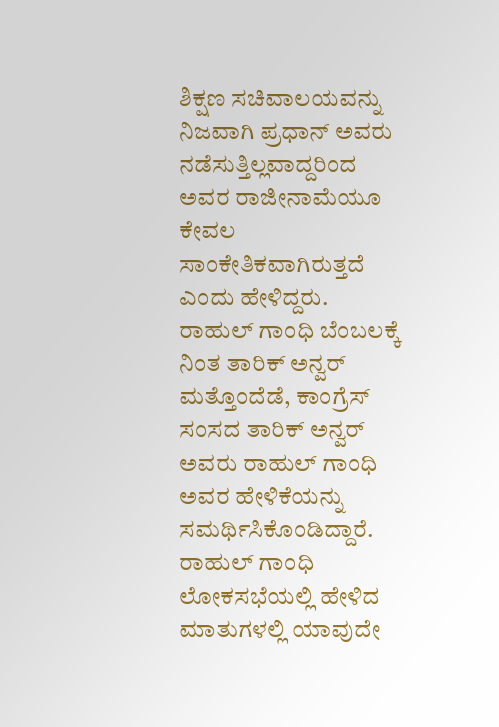ಶಿಕ್ಷಣ ಸಚಿವಾಲಯವನ್ನು ನಿಜವಾಗಿ ಪ್ರಧಾನ್ ಅವರು ನಡೆಸುತ್ತಿಲ್ಲವಾದ್ದರಿಂದ ಅವರ ರಾಜೀನಾಮೆಯೂ ಕೇವಲ ಸಾಂಕೇತಿಕವಾಗಿರುತ್ತದೆ ಎಂದು ಹೇಳಿದ್ದರು.
ರಾಹುಲ್ ಗಾಂಧಿ ಬೆಂಬಲಕ್ಕೆ ನಿಂತ ತಾರಿಕ್ ಅನ್ವರ್
ಮತ್ತೊಂದೆಡೆ, ಕಾಂಗ್ರೆಸ್ ಸಂಸದ ತಾರಿಕ್ ಅನ್ವರ್ ಅವರು ರಾಹುಲ್ ಗಾಂಧಿ ಅವರ ಹೇಳಿಕೆಯನ್ನು ಸಮರ್ಥಿಸಿಕೊಂಡಿದ್ದಾರೆ. ರಾಹುಲ್ ಗಾಂಧಿ ಲೋಕಸಭೆಯಲ್ಲಿ ಹೇಳಿದ ಮಾತುಗಳಲ್ಲಿ ಯಾವುದೇ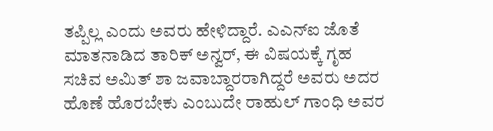ತಪ್ಪಿಲ್ಲ ಎಂದು ಅವರು ಹೇಳಿದ್ದಾರೆ. ಎಎನ್ಐ ಜೊತೆ ಮಾತನಾಡಿದ ತಾರಿಕ್ ಅನ್ವರ್, ಈ ವಿಷಯಕ್ಕೆ ಗೃಹ ಸಚಿವ ಅಮಿತ್ ಶಾ ಜವಾಬ್ದಾರರಾಗಿದ್ದರೆ ಅವರು ಅದರ ಹೊಣೆ ಹೊರಬೇಕು ಎಂಬುದೇ ರಾಹುಲ್ ಗಾಂಧಿ ಅವರ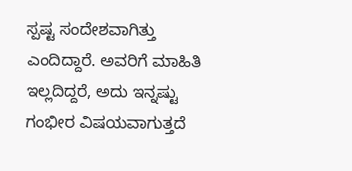ಸ್ಪಷ್ಟ ಸಂದೇಶವಾಗಿತ್ತು ಎಂದಿದ್ದಾರೆ. ಅವರಿಗೆ ಮಾಹಿತಿ ಇಲ್ಲದಿದ್ದರೆ, ಅದು ಇನ್ನಷ್ಟು ಗಂಭೀರ ವಿಷಯವಾಗುತ್ತದೆ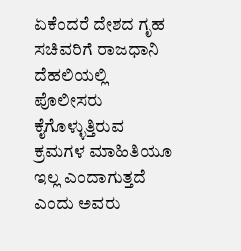ಏಕೆಂದರೆ ದೇಶದ ಗೃಹ ಸಚಿವರಿಗೆ ರಾಜಧಾನಿ ದೆಹಲಿಯಲ್ಲಿ ಪೊಲೀಸರು ಕೈಗೊಳ್ಳುತ್ತಿರುವ ಕ್ರಮಗಳ ಮಾಹಿತಿಯೂ ಇಲ್ಲ ಎಂದಾಗುತ್ತದೆ ಎಂದು ಅವರು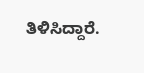ತಿಳಿಸಿದ್ದಾರೆ.